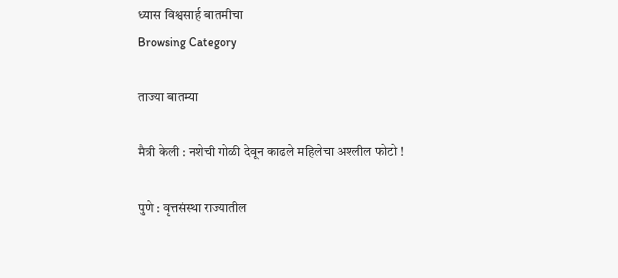ध्यास विश्वसार्ह बातमीचा
Browsing Category

ताज्या बातम्या

मैत्री केली : नशेची गोळी देवून काढले महिलेचा अश्लील फोटो !

पुणे : वृत्तसंस्था राज्यातील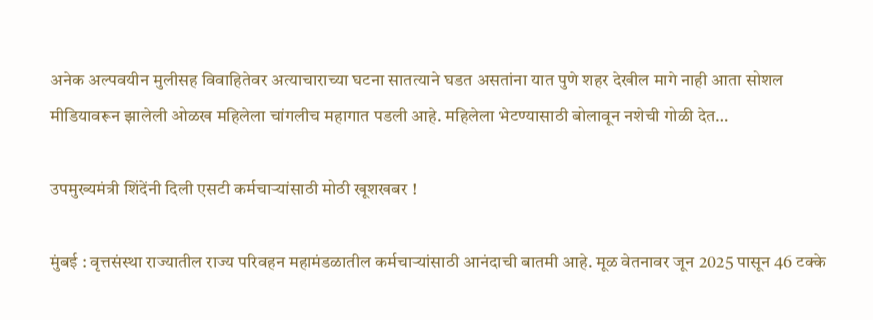अनेक अल्पवयीन मुलीसह विवाहितेवर अत्याचाराच्या घटना सातत्याने घडत असतांना यात पुणे शहर देखील मागे नाही आता सोशल मीडियावरून झालेली ओळख महिलेला चांगलीच महागात पडली आहे. महिलेला भेटण्यासाठी बोलावून नशेची गोळी देत…

उपमुख्यमंत्री शिंदेंनी दिली एसटी कर्मचाऱ्यांसाठी मोठी खूशखबर !

मुंबई : वृत्तसंस्था राज्यातील राज्य परिवहन महामंडळातील कर्मचाऱ्यांसाठी आनंदाची बातमी आहे. मूळ वेतनावर जून 2025 पासून 46 टक्के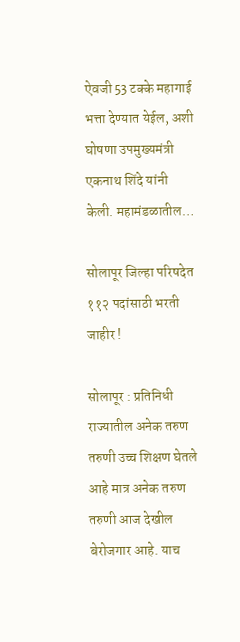ऐवजी 53 टक्के महागाई भत्ता देण्यात येईल, अशी घोषणा उपमुख्यमंत्री एकनाथ शिंदे यांनी केली. महामंडळातील…

सोलापूर जिल्हा परिषदेत ११२ पदांसाठी भरती जाहीर !

सोलापूर : प्रतिनिधी राज्यातील अनेक तरुण तरुणी उच्च शिक्षण घेतले आहे मात्र अनेक तरुण तरुणी आज देखील बेरोजगार आहे. याच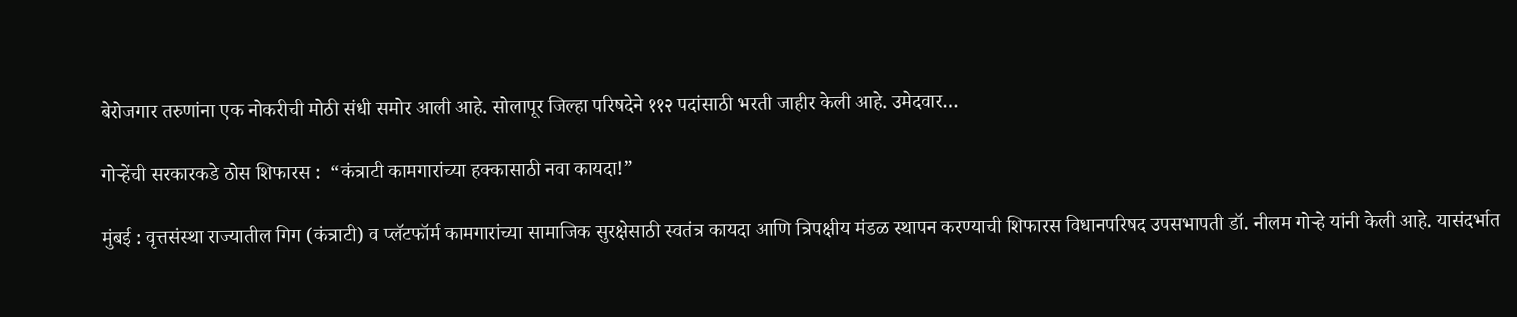बेरोजगार तरुणांना एक नोकरीची मोठी संधी समोर आली आहे. सोलापूर जिल्हा परिषदेने ११२ पदांसाठी भरती जाहीर केली आहे. उमेदवार…

गोऱ्हेंची सरकारकडे ठोस शिफारस :  “कंत्राटी कामगारांच्या हक्कासाठी नवा कायदा!”

मुंबई : वृत्तसंस्था राज्यातील गिग (कंत्राटी) व प्लॅटफॉर्म कामगारांच्या सामाजिक सुरक्षेसाठी स्वतंत्र कायदा आणि त्रिपक्षीय मंडळ स्थापन करण्याची शिफारस विधानपरिषद उपसभापती डॉ. नीलम गोऱ्हे यांनी केली आहे. यासंदर्भात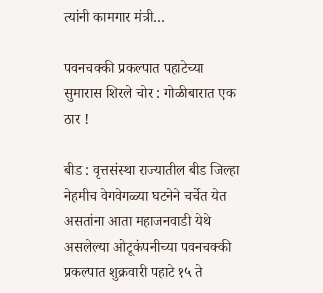त्यांनी कामगार मंत्री…

पवनचक्की प्रकल्पात पहाटेच्या सुमारास शिरले चोर : गोळीबारात एक ठार !

बीड : वृत्तसंस्था राज्यातील बीड जिल्हा नेहमीच वेगवेगळ्या घटनेने चर्चेत येत असतांना आता महाजनवाडी येथे असलेल्या ओटूकंपनीच्या पवनचक्की प्रकल्पात शुक्रवारी पहाटे १५ ते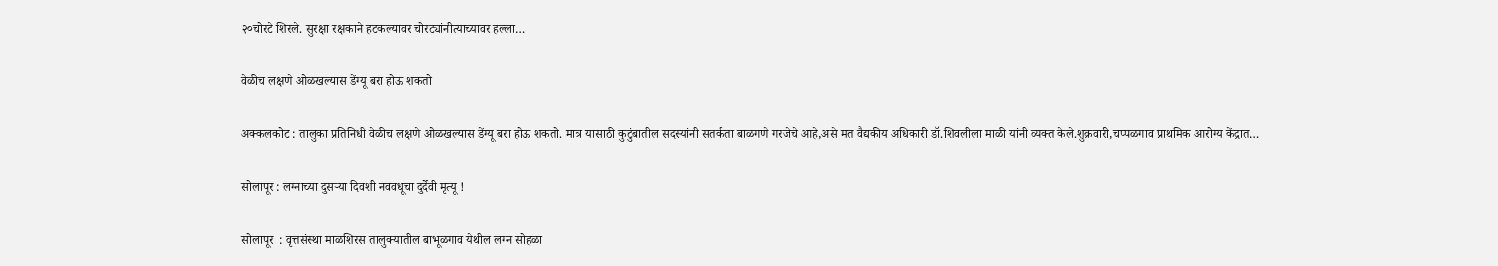२०चोरटे शिरले. सुरक्षा रक्षकाने हटकल्यावर चोरट्यांनीत्याच्यावर हल्ला…

वेळीच लक्षणे ओळखल्यास डेंग्यू बरा होऊ शकतो

अक्कलकोट : तालुका प्रतिनिधी वेळीच लक्षणे ओळखल्यास डेंग्यू बरा होऊ शकतो. मात्र यासाठी कुटुंबातील सदस्यांनी सतर्कता बाळगणे गरजेचे आहे,असे मत वैद्यकीय अधिकारी डॉ.शिवलीला माळी यांनी व्यक्त केले.शुक्रवारी,चप्पळगाव प्राथमिक आरोग्य केंद्रात…

सोलापूर : लग्नाच्या दुसऱ्या दिवशी नववधूचा दुर्देवी मृत्यू !

सोलापूर  : वृत्तसंस्था माळशिरस तालुक्यातील बाभूळगाव येथील लग्न सोहळा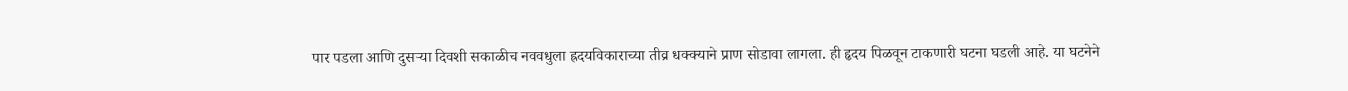पार पडला आणि दुसऱ्या दिवशी सकाळीच नववधुला ह्रदयविकाराच्या तीव्र धक्क्याने प्राण सोडावा लागला. ही हृदय पिळवून टाकणारी घटना घडली आहे. या घटनेने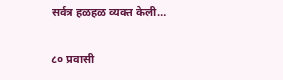सर्वत्र हळहळ व्यक्त केली…

८० प्रवासी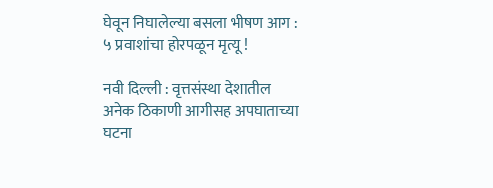घेवून निघालेल्या बसला भीषण आग : ५ प्रवाशांचा होरपळून मृत्यू !

नवी दिल्ली : वृत्तसंस्था देशातील अनेक ठिकाणी आगीसह अपघाताच्या घटना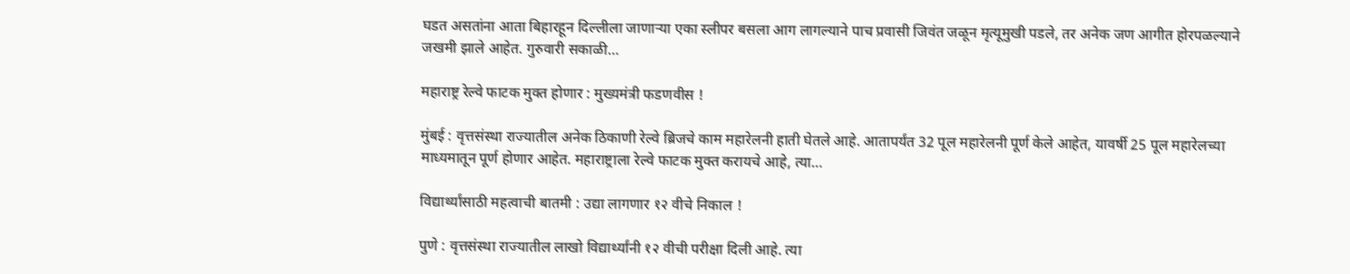घडत असतांना आता बिहारहून दिल्लीला जाणाऱ्या एका स्लीपर बसला आग लागल्याने पाच प्रवासी जिवंत जळून मृत्यूमुखी पडले, तर अनेक जण आगीत होरपळल्याने जखमी झाले आहेत. गुरुवारी सकाळी…

महाराष्ट्र रेल्वे फाटक मुक्त होणार : मुख्यमंत्री फडणवीस !

मुंबई : वृत्तसंस्था राज्यातील अनेक ठिकाणी रेल्वे ब्रिजचे काम महारेलनी हाती घेतले आहे. आतापर्यंत 32 पूल महारेलनी पूर्ण केले आहेत, यावर्षी 25 पूल महारेलच्या माध्यमातून पूर्ण होणार आहेत. महाराष्ट्राला रेल्वे फाटक मुक्त करायचे आहे, त्या…

विद्यार्थ्यांसाठी महत्वाची बातमी : उद्या लागणार १२ वीचे निकाल !

पुणे : वृत्तसंस्था राज्यातील लाखो विद्यार्थ्यांनी १२ वीची परीक्षा दिली आहे. त्या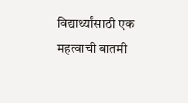विद्यार्थ्यांसाठी एक महत्वाची बातमी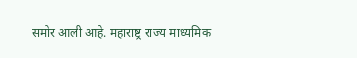समोर आली आहे. महाराष्ट्र राज्य माध्यमिक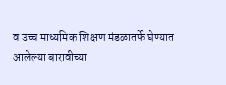व उच्च माध्यमिक शिक्षण मंडळातर्फे घेण्यात आलेल्या बारावीच्या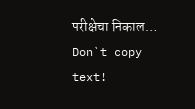परीक्षेचा निकाल…
Don`t copy text!